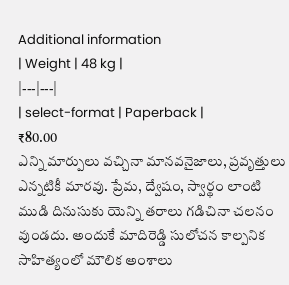Additional information
| Weight | 48 kg |
|---|---|
| select-format | Paperback |
₹80.00
ఎన్ని మార్పులు వచ్చినా మానవనైజాలు, ప్రవృత్తులు ఎన్నటికీ మారవు. ప్రేమ, ద్వేషం, స్వార్థం లాంటి ముడి దినుసుకు యెన్ని తరాలు గడిచినా చలనం వుండదు. అందుకే మాదిరెడ్డి సులోచన కాల్పనిక సాహిత్యంలో మౌలిక అంశాలు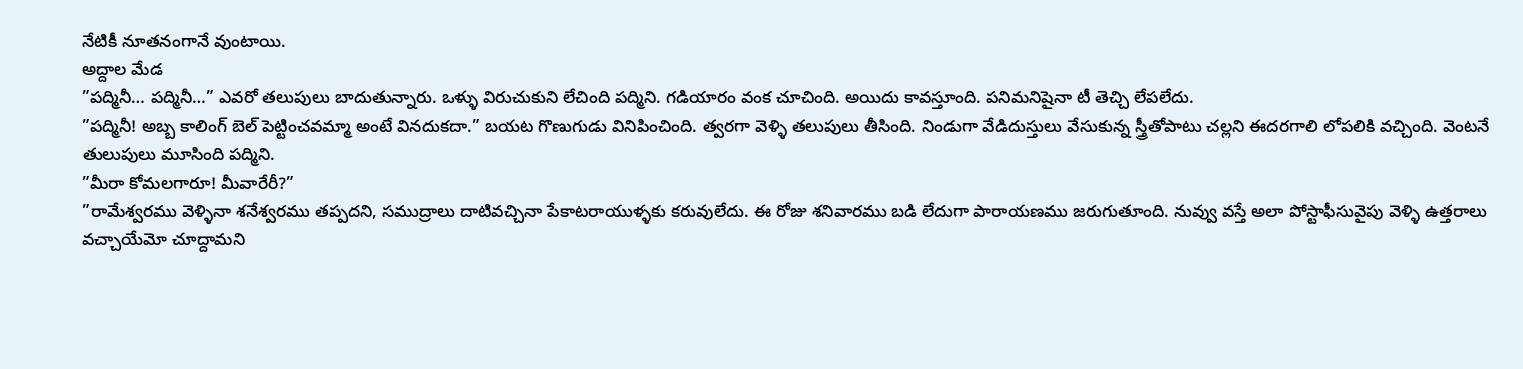నేటికీ నూతనంగానే వుంటాయి.
అద్దాల మేడ
”పద్మినీ… పద్మినీ…” ఎవరో తలుపులు బాదుతున్నారు. ఒళ్ళు విరుచుకుని లేచింది పద్మిని. గడియారం వంక చూచింది. అయిదు కావస్తూంది. పనిమనిషైనా టీ తెచ్చి లేపలేదు.
”పద్మినీ! అబ్బ కాలింగ్ బెల్ పెట్టించవమ్మా అంటే వినదుకదా.” బయట గొణుగుడు వినిపించింది. త్వరగా వెళ్ళి తలుపులు తీసింది. నిండుగా వేడిదుస్తులు వేసుకున్న స్త్రీతోపాటు చల్లని ఈదరగాలి లోపలికి వచ్చింది. వెంటనే తులుపులు మూసింది పద్మిని.
”మీరా కోమలగారూ! మీవారేరీ?”
”రామేశ్వరము వెళ్ళినా శనేశ్వరము తప్పదని, సముద్రాలు దాటివచ్చినా పేకాటరాయుళ్ళకు కరువులేదు. ఈ రోజు శనివారము బడి లేదుగా పారాయణము జరుగుతూంది. నువ్వు వస్తే అలా పోస్టాఫీసువైపు వెళ్ళి ఉత్తరాలు వచ్చాయేమో చూద్దామని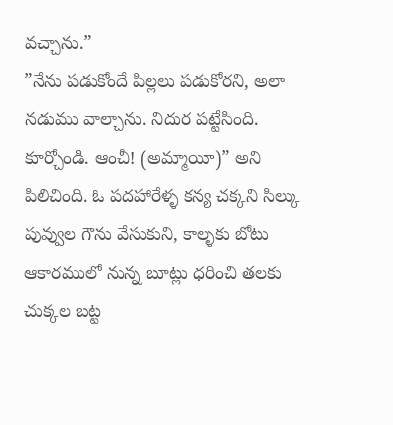వచ్చాను.”
”నేను పడుకోందే పిల్లలు పడుకోరని, అలా నడుము వాల్చాను. నిదుర పట్టేసింది. కూర్చోండి. ఆంచీ! (అమ్మాయీ)” అని పిలిచింది. ఓ పదహారేళ్ళ కన్య చక్కని సిల్కు పువ్వుల గౌను వేసుకుని, కాల్ళకు బోటు ఆకారములో నున్న బూట్లు ధరించి తలకు చుక్కల బట్ట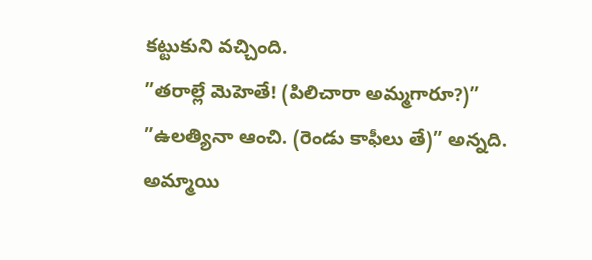కట్టుకుని వచ్చింది.
”తరాల్లే మెహెతే! (పిలిచారా అమ్మగారూ?)”
”ఉలత్యినా ఆంచి. (రెండు కాఫీలు తే)” అన్నది. అమ్మాయి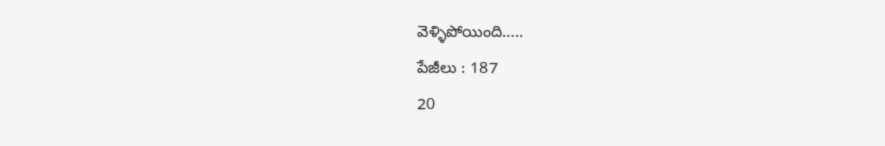వెళ్ళిపోయింది…..
పేజీలు : 187
20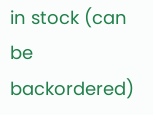in stock (can be backordered)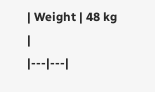| Weight | 48 kg |
|---|---|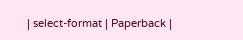| select-format | Paperback |